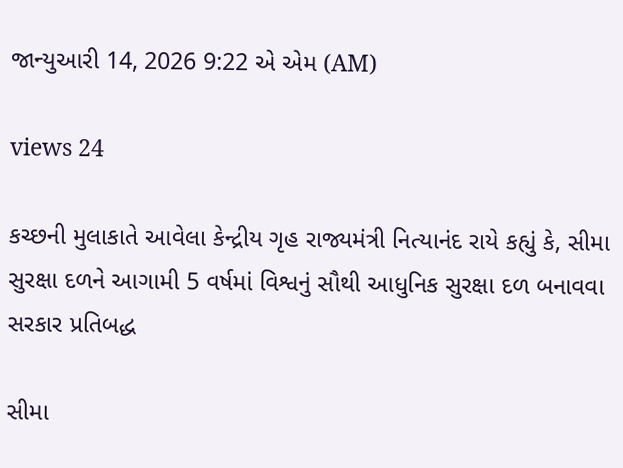જાન્યુઆરી 14, 2026 9:22 એ એમ (AM)

views 24

કચ્છની મુલાકાતે આવેલા કેન્દ્રીય ગૃહ રાજ્યમંત્રી નિત્યાનંદ રાયે કહ્યું કે, સીમા સુરક્ષા દળને આગામી 5 વર્ષમાં વિશ્વનું સૌથી આધુનિક સુરક્ષા દળ બનાવવા સરકાર પ્રતિબદ્ધ

સીમા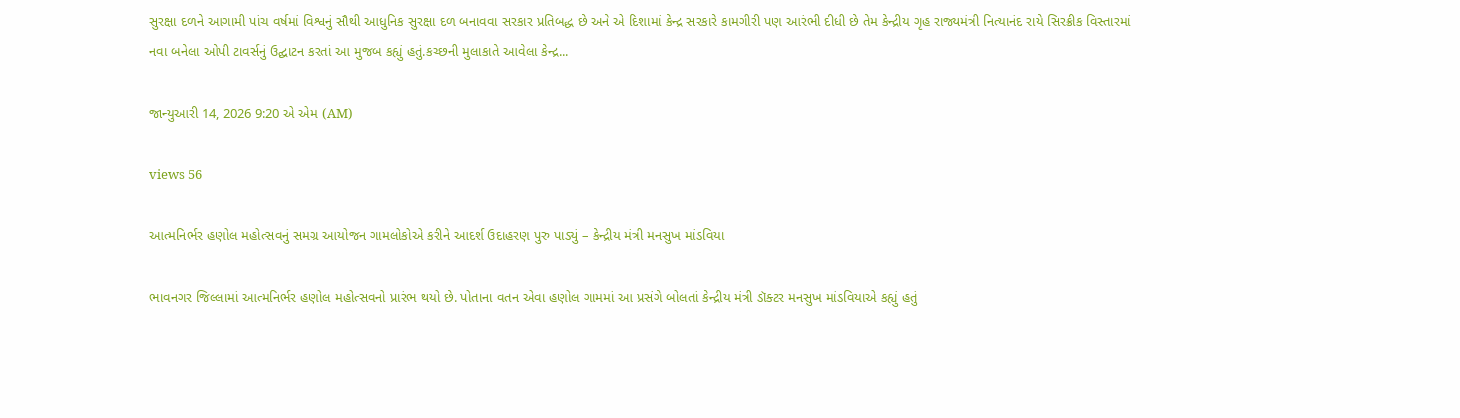સુરક્ષા દળને આગામી પાંચ વર્ષમાં વિશ્વનું સૌથી આધુનિક સુરક્ષા દળ બનાવવા સરકાર પ્રતિબદ્ધ છે અને એ દિશામાં કેન્દ્ર સરકારે કામગીરી પણ આરંભી દીધી છે તેમ કેન્દ્રીય ગૃહ રાજ્યમંત્રી નિત્યાનંદ રાયે સિરક્રીક વિસ્તારમાં નવા બનેલા ઓપી ટાવર્સનું ઉદ્ઘાટન કરતાં આ મુજબ કહ્યું હતું.કચ્છની મુલાકાતે આવેલા કેન્દ્ર...

જાન્યુઆરી 14, 2026 9:20 એ એમ (AM)

views 56

આત્મનિર્ભર હણોલ મહોત્સવનું સમગ્ર આયોજન ગામલોકોએ કરીને આદર્શ ઉદાહરણ પુરુ પાડ્યું – કેન્દ્રીય મંત્રી મનસુખ માંડવિયા

ભાવનગર જિલ્લામાં આત્મનિર્ભર હણોલ મહોત્સવનો પ્રારંભ થયો છે. પોતાના વતન એવા હણોલ ગામમાં આ પ્રસંગે બોલતાં કેન્દ્રીય મંત્રી ડૉક્ટર મનસુખ માંડવિયાએ કહ્યું હતું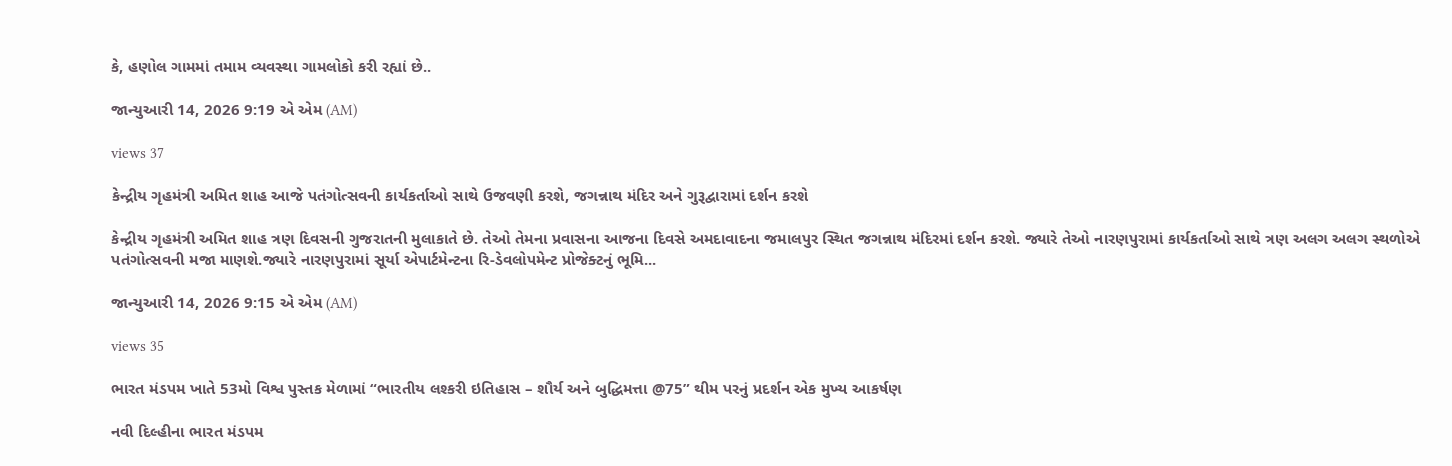કે, હણોલ ગામમાં તમામ વ્યવસ્થા ગામલોકો કરી રહ્યાં છે..

જાન્યુઆરી 14, 2026 9:19 એ એમ (AM)

views 37

કેન્દ્રીય ગૃહમંત્રી અમિત શાહ આજે પતંગોત્સવની કાર્યકર્તાઓ સાથે ઉજવણી કરશે, જગન્નાથ મંદિર અને ગુરૂદ્વારામાં દર્શન કરશે

કેન્દ્રીય ગૃહમંત્રી અમિત શાહ ત્રણ દિવસની ગુજરાતની મુલાકાતે છે. તેઓ તેમના પ્રવાસના આજના દિવસે અમદાવાદના જમાલપુર સ્થિત જગન્નાથ મંદિરમાં દર્શન કરશે. જ્યારે તેઓ નારણપુરામાં કાર્યકર્તાઓ સાથે ત્રણ અલગ અલગ સ્થળોએ પતંગોત્સવની મજા માણશે.જ્યારે નારણપુરામાં સૂર્યા એપાર્ટમેન્ટના રિ-ડેવલોપમેન્ટ પ્રોજેક્ટનું ભૂમિ...

જાન્યુઆરી 14, 2026 9:15 એ એમ (AM)

views 35

ભારત મંડપમ ખાતે 53મો વિશ્વ પુસ્તક મેળામાં “ભારતીય લશ્કરી ઇતિહાસ – શૌર્ય અને બુદ્ધિમત્તા @75” થીમ પરનું પ્રદર્શન એક મુખ્ય આકર્ષણ

નવી દિલ્હીના ભારત મંડપમ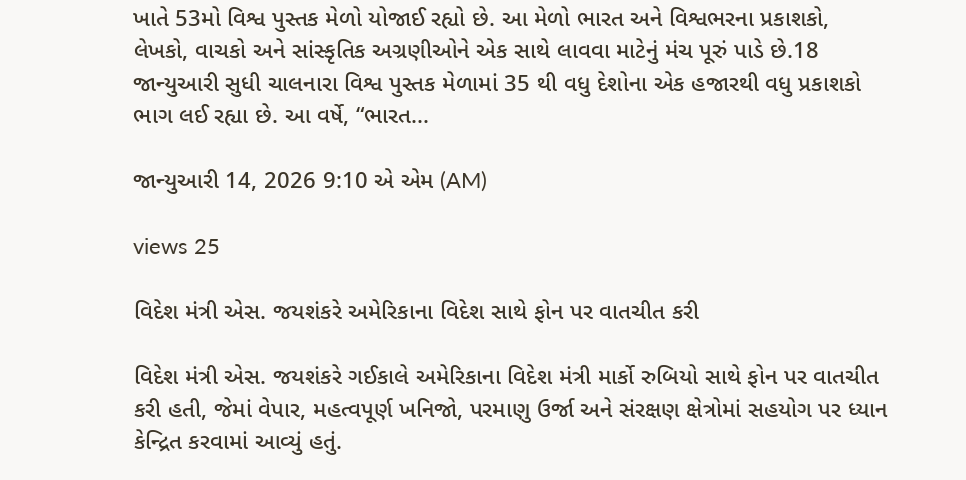ખાતે 53મો વિશ્વ પુસ્તક મેળો યોજાઈ રહ્યો છે. આ મેળો ભારત અને વિશ્વભરના પ્રકાશકો, લેખકો, વાચકો અને સાંસ્કૃતિક અગ્રણીઓને એક સાથે લાવવા માટેનું મંચ પૂરું પાડે છે.18 જાન્યુઆરી સુધી ચાલનારા વિશ્વ પુસ્તક મેળામાં 35 થી વધુ દેશોના એક હજારથી વધુ પ્રકાશકો ભાગ લઈ રહ્યા છે. આ વર્ષે, “ભારત...

જાન્યુઆરી 14, 2026 9:10 એ એમ (AM)

views 25

વિદેશ મંત્રી એસ. જયશંકરે અમેરિકાના વિદેશ સાથે ફોન પર વાતચીત કરી

વિદેશ મંત્રી એસ. જયશંકરે ગઈકાલે અમેરિકાના વિદેશ મંત્રી માર્કો રુબિયો સાથે ફોન પર વાતચીત કરી હતી, જેમાં વેપાર, મહત્વપૂર્ણ ખનિજો, પરમાણુ ઉર્જા અને સંરક્ષણ ક્ષેત્રોમાં સહયોગ પર ધ્યાન કેન્દ્રિત કરવામાં આવ્યું હતું.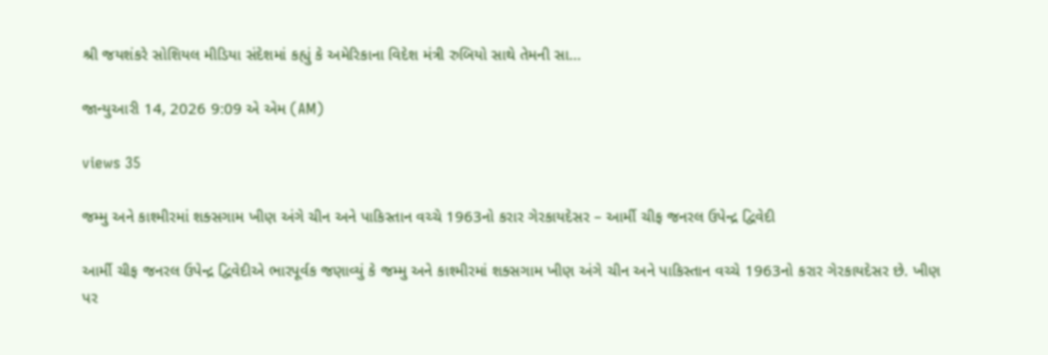શ્રી જયશંકરે સોશિયલ મીડિયા સંદેશમાં કહ્યું કે અમેરિકાના વિદેશ મંત્રી રુબિયો સાથે તેમની સા...

જાન્યુઆરી 14, 2026 9:09 એ એમ (AM)

views 35

જમ્મુ અને કાશ્મીરમાં શક્સગામ ખીણ અંગે ચીન અને પાકિસ્તાન વચ્ચે 1963નો કરાર ગેરકાયદેસર – આર્મી ચીફ જનરલ ઉપેન્દ્ર દ્વિવેદી

આર્મી ચીફ જનરલ ઉપેન્દ્ર દ્વિવેદીએ ભારપૂર્વક જણાવ્યું કે જમ્મુ અને કાશ્મીરમાં શક્સગામ ખીણ અંગે ચીન અને પાકિસ્તાન વચ્ચે 1963નો કરાર ગેરકાયદેસર છે. ખીણ પર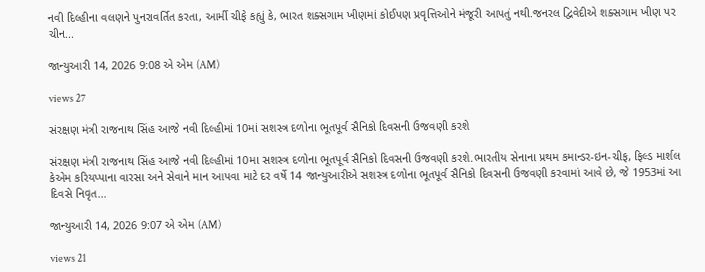નવી દિલ્હીના વલણને પુનરાવર્તિત કરતા, આર્મી ચીફે કહ્યું કે, ભારત શક્સગામ ખીણમાં કોઈપણ પ્રવૃત્તિઓને મંજૂરી આપતું નથી.જનરલ દ્વિવેદીએ શક્સગામ ખીણ પર ચીન...

જાન્યુઆરી 14, 2026 9:08 એ એમ (AM)

views 27

સંરક્ષણ મંત્રી રાજનાથ સિંહ આજે નવી દિલ્હીમાં 10માં સશસ્ત્ર દળોના ભૂતપૂર્વ સૈનિકો દિવસની ઉજવણી કરશે

સંરક્ષણ મંત્રી રાજનાથ સિંહ આજે નવી દિલ્હીમાં 10મા સશસ્ત્ર દળોના ભૂતપૂર્વ સૈનિકો દિવસની ઉજવણી કરશે.ભારતીય સેનાના પ્રથમ કમાન્ડર-ઇન-ચીફ, ફિલ્ડ માર્શલ કેએમ કરિયપ્પાના વારસા અને સેવાને માન આપવા માટે દર વર્ષે 14 જાન્યુઆરીએ સશસ્ત્ર દળોના ભૂતપૂર્વ સૈનિકો દિવસની ઉજવણી કરવામાં આવે છે, જે 1953માં આ દિવસે નિવૃત...

જાન્યુઆરી 14, 2026 9:07 એ એમ (AM)

views 21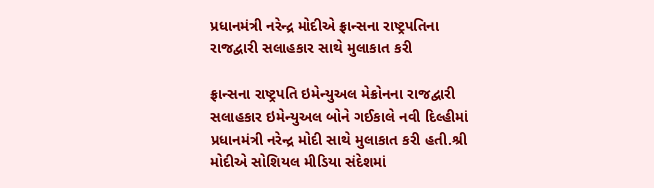પ્રધાનમંત્રી નરેન્દ્ર મોદીએ ફ્રાન્સના રાષ્ટ્રપતિના રાજદ્વારી સલાહકાર સાથે મુલાકાત કરી

ફ્રાન્સના રાષ્ટ્રપતિ ઇમેન્યુઅલ મેક્રોનના રાજદ્વારી સલાહકાર ઇમેન્યુઅલ બોને ગઈકાલે નવી દિલ્હીમાં પ્રધાનમંત્રી નરેન્દ્ર મોદી સાથે મુલાકાત કરી હતી.શ્રી મોદીએ સોશિયલ મીડિયા સંદેશમાં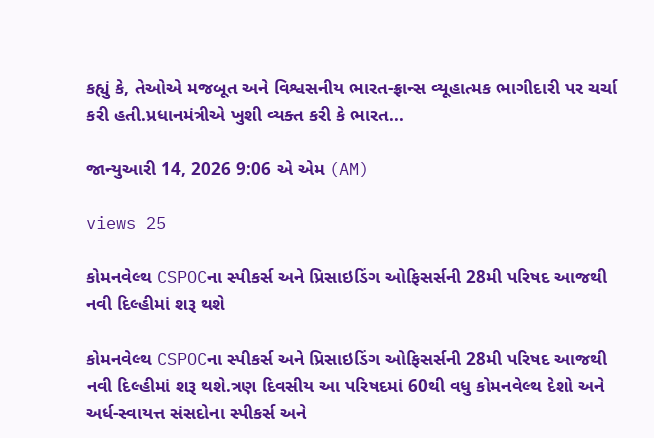કહ્યું કે, તેઓએ મજબૂત અને વિશ્વસનીય ભારત-ફ્રાન્સ વ્યૂહાત્મક ભાગીદારી પર ચર્ચા કરી હતી.પ્રધાનમંત્રીએ ખુશી વ્યક્ત કરી કે ભારત...

જાન્યુઆરી 14, 2026 9:06 એ એમ (AM)

views 25

કોમનવેલ્થ CSPOCના સ્પીકર્સ અને પ્રિસાઇડિંગ ઓફિસર્સની 28મી પરિષદ આજથી નવી દિલ્હીમાં શરૂ થશે

કોમનવેલ્થ CSPOCના સ્પીકર્સ અને પ્રિસાઇડિંગ ઓફિસર્સની 28મી પરિષદ આજથી નવી દિલ્હીમાં શરૂ થશે.ત્રણ દિવસીય આ પરિષદમાં 60થી વધુ કોમનવેલ્થ દેશો અને અર્ધ-સ્વાયત્ત સંસદોના સ્પીકર્સ અને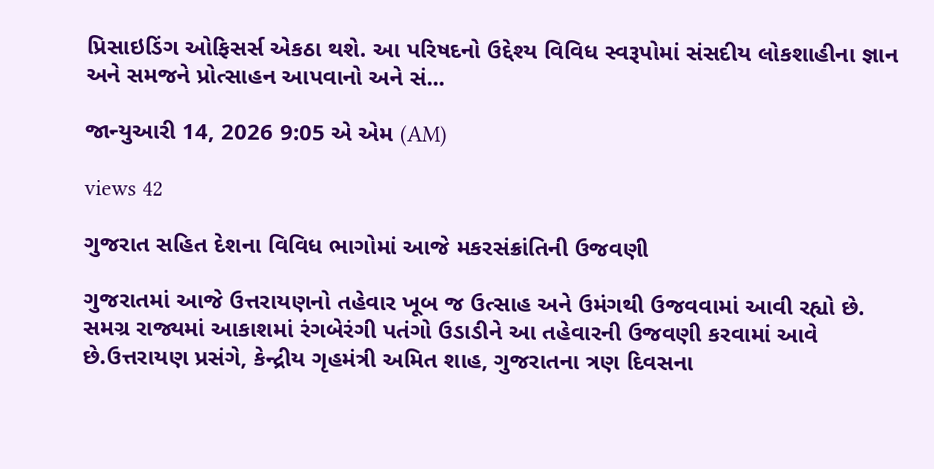પ્રિસાઇડિંગ ઓફિસર્સ એકઠા થશે. આ પરિષદનો ઉદ્દેશ્ય વિવિધ સ્વરૂપોમાં સંસદીય લોકશાહીના જ્ઞાન અને સમજને પ્રોત્સાહન આપવાનો અને સં...

જાન્યુઆરી 14, 2026 9:05 એ એમ (AM)

views 42

ગુજરાત સહિત દેશના વિવિધ ભાગોમાં આજે મકરસંક્રાંતિની ઉજવણી

ગુજરાતમાં આજે ઉત્તરાયણનો તહેવાર ખૂબ જ ઉત્સાહ અને ઉમંગથી ઉજવવામાં આવી રહ્યો છે. સમગ્ર રાજ્યમાં આકાશમાં રંગબેરંગી પતંગો ઉડાડીને આ તહેવારની ઉજવણી કરવામાં આવે છે.ઉત્તરાયણ પ્રસંગે, કેન્દ્રીય ગૃહમંત્રી અમિત શાહ, ગુજરાતના ત્રણ દિવસના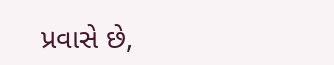પ્રવાસે છે,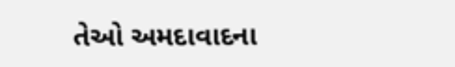તેઓ અમદાવાદના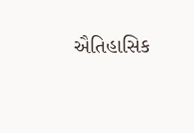ઐતિહાસિક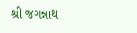શ્રી જગન્નાથ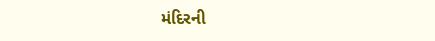મંદિરની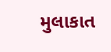મુલાકાત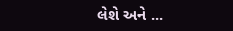લેશે અને ...